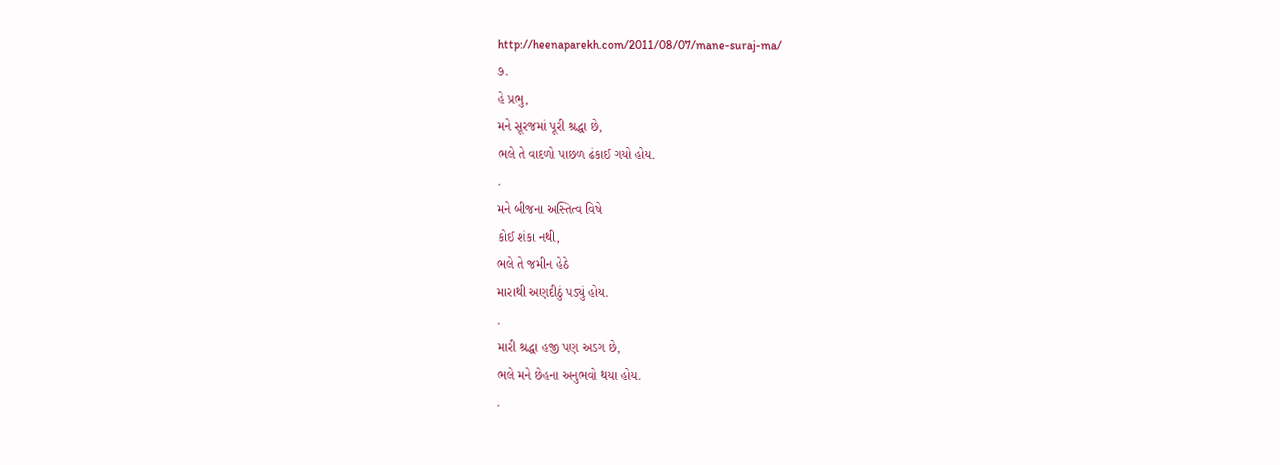http://heenaparekh.com/2011/08/07/mane-suraj-ma/
૭.
હે પ્રભુ,
મને સૂરજમાં પૂરી શ્રદ્ધા છે,
ભલે તે વાદળો પાછળ ઢંકાઈ ગયો હોય.
.
મને બીજના અસ્તિત્વ વિષે
કોઈ શંકા નથી,
ભલે તે જમીન હેઠે
મારાથી અણદીઠું પડ્યું હોય.
.
મારી શ્રદ્ધા હજી પણ અડગ છે,
ભલે મને છેહના અનુભવો થયા હોય.
.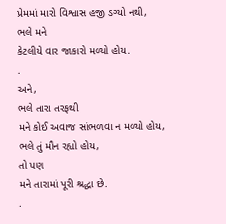પ્રેમમાં મારો વિશ્વાસ હજી ડગ્યો નથી,
ભલે મને
કેટલીયે વાર જાકારો મળ્યો હોય.
.
અને,
ભલે તારા તરફથી
મને કોઈ અવાજ સાંભળવા ન મળ્યો હોય,
ભલે તું મૌન રહ્યો હોય,
તો પણ
મને તારામાં પૂરી શ્રદ્ધા છે.
.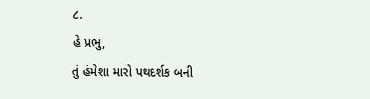૮.
હે પ્રભુ,
તું હંમેશા મારો પથદર્શક બની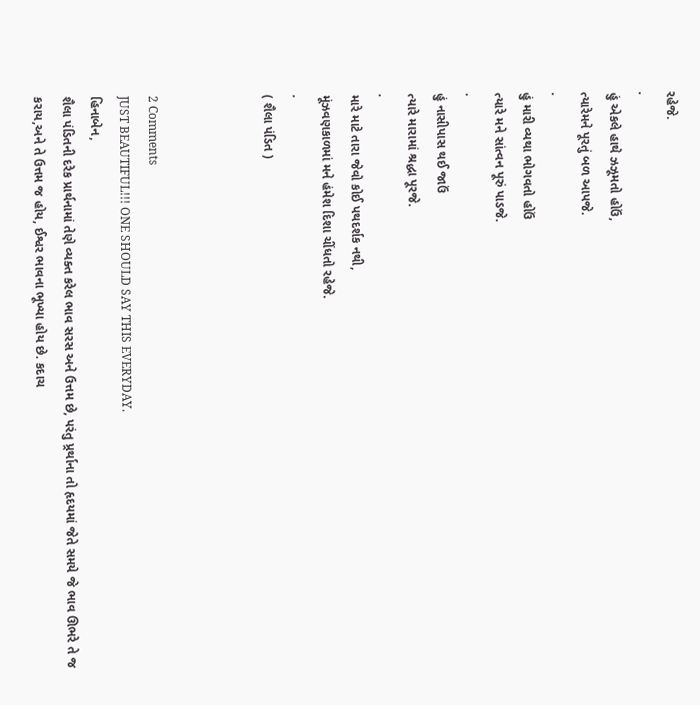રહેજે.
.
હું એકલે હાથે ઝઝૂમતો હોઉં,
ત્યારેમને પૂરતું બળ આપજે.
.
હું મારી વ્યથા ભોગવતો હોઉં
ત્યારે મને સાંત્વન પૂરું પાડજે.
.
હું નાસીપાસ થઈ જાઉં
ત્યારે મારામાં શ્રદ્ધા પૂરજે.
.
મારે માટે તારા જેવો કોઈ પથદર્શક નથી,
મૂંઝવણકાળમાં મને હંમેશ દિશા ચીંધતો રહેજે.
.
( શૈલા પંડિત )



2 Comments
JUST BEAUTIFUL!!! ONE SHOULD SAY THIS EVERYDAY.
હિનાબેન,
શૈલા પંડિતની દરેક પ્રાર્થનામાં તેણે વ્યક્ત કરેલ ભાવ સરસ અને ઉત્તમ છે, પરંતુ પ્ર્રર્થાના તો હૃદયમાં જેતે સમયે જે ભાવ ઊભરે તે જ કરાય,અને તે ઉત્તમ જ હોય, ઈશ્વર ભાવના ભૂખ્યા હોય છે. કદાચ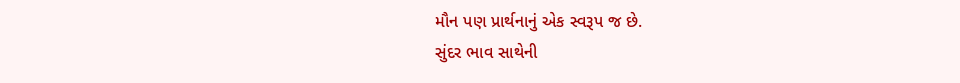મૌન પણ પ્રાર્થનાનું એક સ્વરૂપ જ છે.
સુંદર ભાવ સાથેની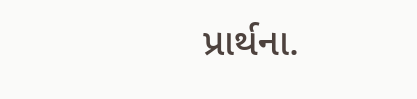પ્રાર્થના.